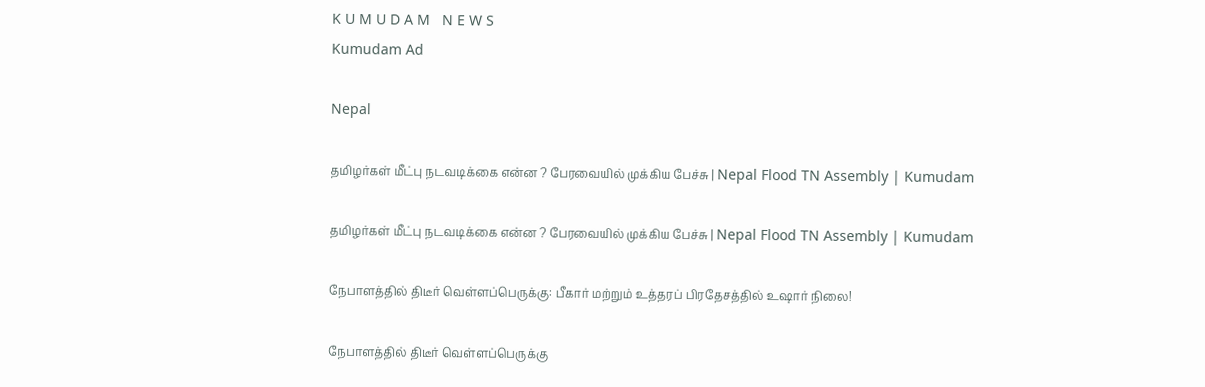K U M U D A M   N E W S
Kumudam Ad

Nepal

தமிழர்கள் மீட்பு நடவடிக்கை என்ன ? பேரவையில் முக்கிய பேச்சு | Nepal Flood TN Assembly | Kumudam

தமிழர்கள் மீட்பு நடவடிக்கை என்ன ? பேரவையில் முக்கிய பேச்சு | Nepal Flood TN Assembly | Kumudam

நேபாளத்தில் திடீர் வெள்ளப்பெருக்கு: பீகார் மற்றும் உத்தரப் பிரதேசத்தில் உஷார் நிலை!

நேபாளத்தில் திடீர் வெள்ளப்பெருக்கு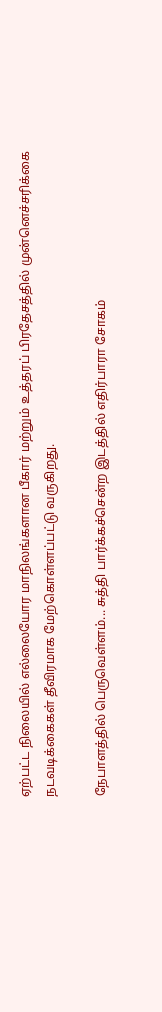ஏற்பட்ட நிலையில் எல்லையோர மாநிலங்களான பீகார் மற்றும் உத்தரப் பிரதேசத்தில் முன்னெச்சரிக்கை நடவடிக்கைகள் தீவிரமாக மேற்கொள்ளப்பட்டு வருகிறது.

நேபாளத்தில் பெருவெள்ளம்... சுத்தி பார்க்கச்சென்ற இடத்தில் எதிர்பாரா சோகம்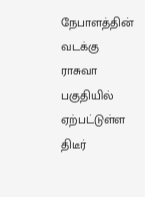நேபாளத்தின் வடக்கு ராசுவா பகுதியில் ஏற்பட்டுள்ள திடீர்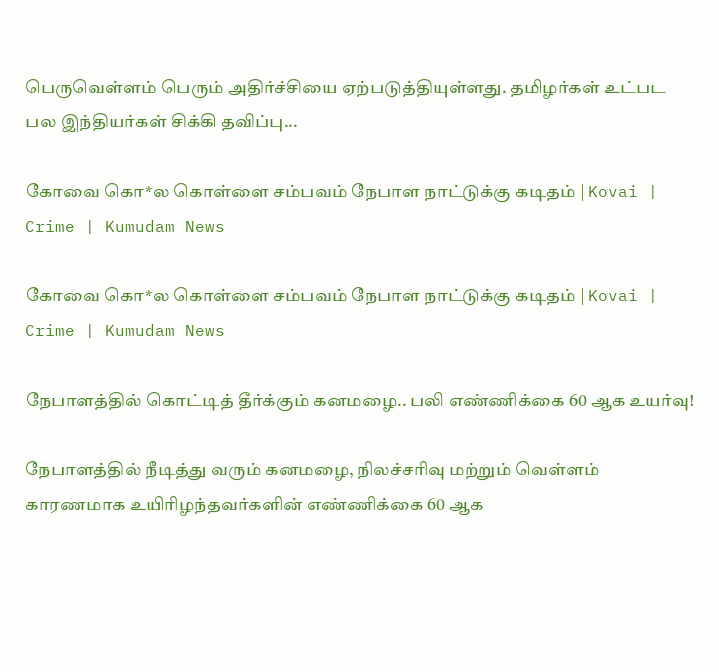பெருவெள்ளம் பெரும் அதிர்ச்சியை ஏற்படுத்தியுள்ளது. தமிழர்கள் உட்பட பல இந்தியர்கள் சிக்கி தவிப்பு...

கோவை கொ*ல கொள்ளை சம்பவம் நேபாள நாட்டுக்கு கடிதம் | Kovai | Crime | Kumudam News

கோவை கொ*ல கொள்ளை சம்பவம் நேபாள நாட்டுக்கு கடிதம் | Kovai | Crime | Kumudam News

நேபாளத்தில் கொட்டித் தீர்க்கும் கனமழை.. பலி எண்ணிக்கை 60 ஆக உயர்வு!

நேபாளத்தில் நீடித்து வரும் கனமழை, நிலச்சரிவு மற்றும் வெள்ளம் காரணமாக உயிரிழந்தவர்களின் எண்ணிக்கை 60 ஆக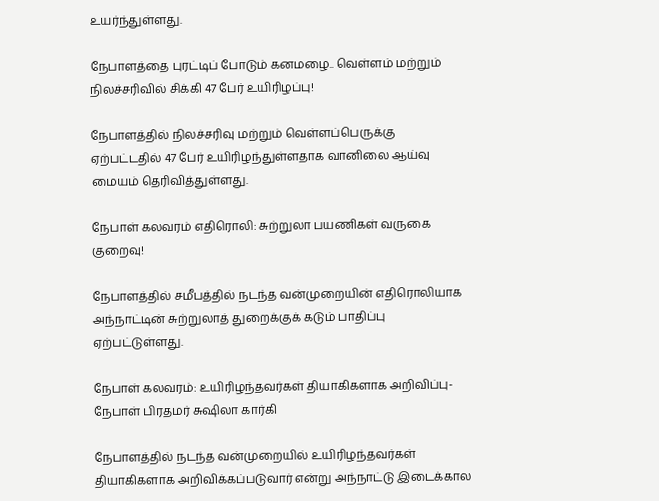உயர்ந்துள்ளது.

நேபாளத்தை புரட்டிப் போடும் கனமழை.. வெள்ளம் மற்றும் நிலச்சரிவில் சிக்கி 47 பேர் உயிரிழப்பு!

நேபாளத்தில் நிலச்சரிவு மற்றும் வெள்ளப்பெருக்கு ஏற்பட்டதில் 47 பேர் உயிரிழந்துள்ளதாக வானிலை ஆய்வு மையம் தெரிவித்துள்ளது.

நேபாள் கலவரம் எதிரொலி: சுற்றுலா பயணிகள் வருகை குறைவு!

நேபாளத்தில் சமீபத்தில் நடந்த வன்முறையின் எதிரொலியாக அந்நாட்டின் சுற்றுலாத் துறைக்குக் கடும் பாதிப்பு ஏற்பட்டுள்ளது.

நேபாள் கலவரம்: உயிரிழந்தவர்கள் தியாகிகளாக அறிவிப்பு- நேபாள் பிரதமர் சுஷிலா கார்கி

நேபாளத்தில் நடந்த வன்முறையில் உயிரிழந்தவர்கள் தியாகிகளாக அறிவிக்கப்படுவார் என்று அந்நாட்டு இடைக்கால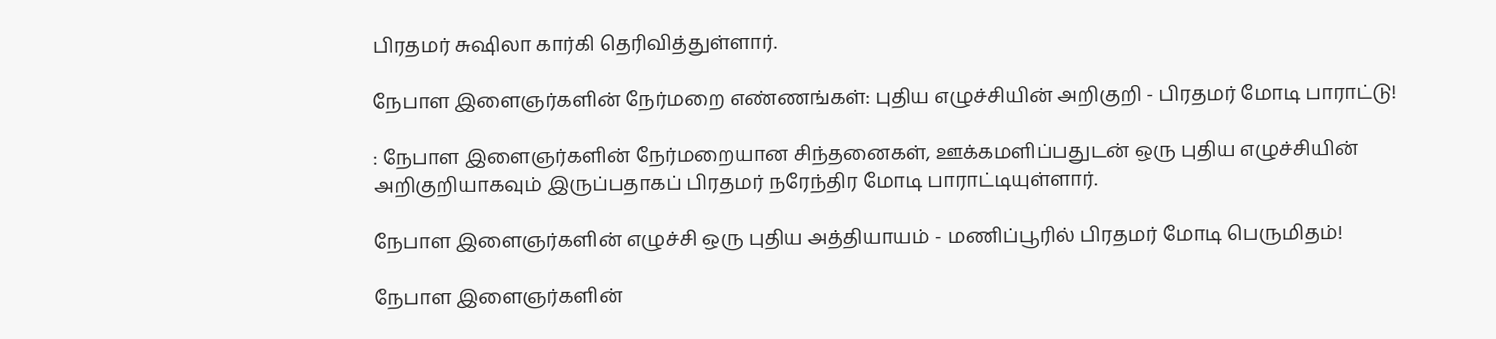பிரதமர் சுஷிலா கார்கி தெரிவித்துள்ளார்.

நேபாள இளைஞர்களின் நேர்மறை எண்ணங்கள்: புதிய எழுச்சியின் அறிகுறி - பிரதமர் மோடி பாராட்டு!

: நேபாள இளைஞர்களின் நேர்மறையான சிந்தனைகள், ஊக்கமளிப்பதுடன் ஒரு புதிய எழுச்சியின் அறிகுறியாகவும் இருப்பதாகப் பிரதமர் நரேந்திர மோடி பாராட்டியுள்ளார்.

நேபாள இளைஞர்களின் எழுச்சி ஒரு புதிய அத்தியாயம் - மணிப்பூரில் பிரதமர் மோடி பெருமிதம்!

நேபாள இளைஞர்களின்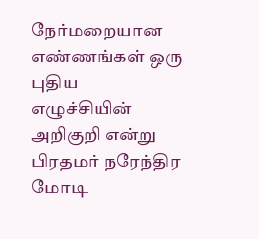நேர்மறையான எண்ணங்கள் ஒரு புதிய எழுச்சியின் அறிகுறி என்று பிரதமர் நரேந்திர மோடி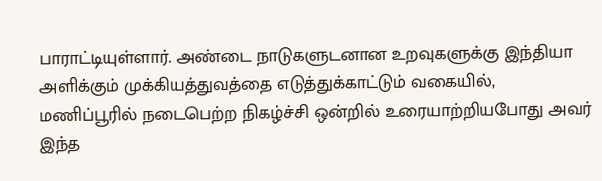பாராட்டியுள்ளார். அண்டை நாடுகளுடனான உறவுகளுக்கு இந்தியா அளிக்கும் முக்கியத்துவத்தை எடுத்துக்காட்டும் வகையில், மணிப்பூரில் நடைபெற்ற நிகழ்ச்சி ஒன்றில் உரையாற்றியபோது அவர் இந்த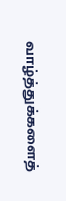வாழ்த்துக்களைத்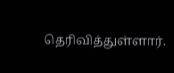தெரிவித்துள்ளார்.